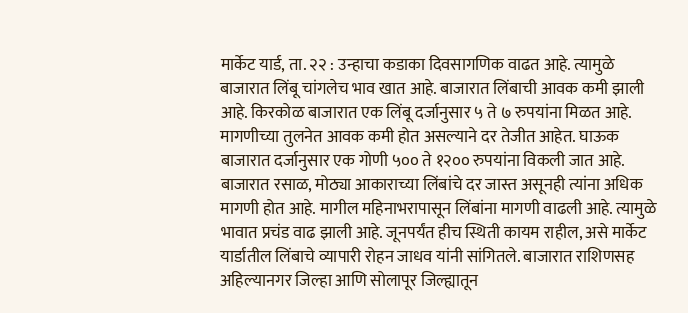मार्केट यार्ड, ता. २२ : उन्हाचा कडाका दिवसागणिक वाढत आहे. त्यामुळे बाजारात लिंबू चांगलेच भाव खात आहे. बाजारात लिंबाची आवक कमी झाली आहे. किरकोळ बाजारात एक लिंबू दर्जानुसार ५ ते ७ रुपयांना मिळत आहे. मागणीच्या तुलनेत आवक कमी होत असल्याने दर तेजीत आहेत. घाऊक बाजारात दर्जानुसार एक गोणी ५०० ते १२०० रुपयांना विकली जात आहे.
बाजारात रसाळ, मोठ्या आकाराच्या लिंबांचे दर जास्त असूनही त्यांना अधिक मागणी होत आहे. मागील महिनाभरापासून लिंबांना मागणी वाढली आहे. त्यामुळे भावात प्रचंड वाढ झाली आहे. जूनपर्यंत हीच स्थिती कायम राहील, असे मार्केट यार्डातील लिंबाचे व्यापारी रोहन जाधव यांनी सांगितले. बाजारात राशिणसह अहिल्यानगर जिल्हा आणि सोलापूर जिल्ह्यातून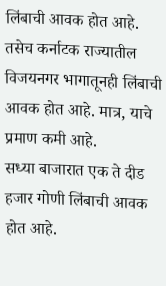लिंबाची आवक होत आहे. तसेच कर्नाटक राज्यातील विजयनगर भागातूनही लिंबाची आवक होत आहे. मात्र, याचे प्रमाण कमी आहे.
सध्या बाजारात एक ते दीड हजार गोणी लिंबाची आवक होत आहे.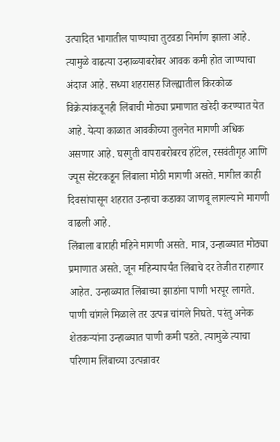उत्पादित भागातील पाण्याचा तुटवडा निर्माण झाला आहे. त्यामुळे वाढत्या उन्हाळ्याबरोबर आवक कमी होत जाण्याचा अंदाज आहे. सध्या शहरासह जिल्ह्यातील किरकोळ विक्रेत्यांकडूनही लिंबाची मोठ्या प्रमाणात खरेदी करण्यात येत आहे. येत्या काळात आवकीच्या तुलनेत मागणी अधिक असणार आहे. घरगुती वापराबरोबरच हॉटेल, रसवंतीगृह आणि ज्यूस सेंटरकडून लिंबाला मोठी मागणी असते. मागील काही दिवसांपासून शहरात उन्हाचा कडाका जाणवू लागल्याने मागणी वाढली आहे.
लिंबाला बाराही महिने मागणी असते. मात्र, उन्हाळ्यात मोठ्या प्रमाणात असते. जून महिन्यापर्यंत लिंबाचे दर तेजीत राहणार आहेत. उन्हाळ्यात लिंबाच्या झाडांना पाणी भरपूर लागते. पाणी चांगले मिळाले तर उत्पन्न चांगले निघते. परंतु अनेक शेतकऱ्यांना उन्हाळ्यात पाणी कमी पडते. त्यामुळे त्याचा परिणाम लिंबाच्या उत्पन्नावर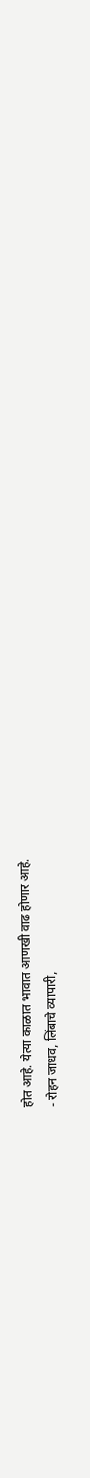होत आहे. येत्या काळात भावात आणखी वाढ होणार आहे.
- रोहन जाधव, लिंबाचे व्यापारी,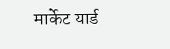मार्केट यार्ड